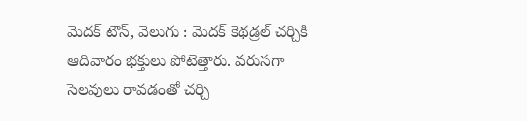మెదక్ టౌన్, వెలుగు : మెదక్ కెథడ్రల్ చర్చికి ఆదివారం భక్తులు పోటెత్తారు. వరుసగా సెలవులు రావడంతో చర్చి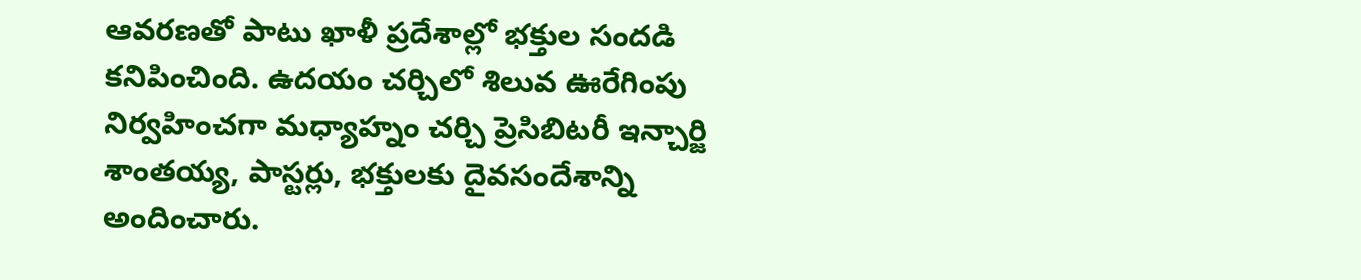ఆవరణతో పాటు ఖాళీ ప్రదేశాల్లో భక్తుల సందడి కనిపించింది. ఉదయం చర్చిలో శిలువ ఊరేగింపు నిర్వహించగా మధ్యాహ్నం చర్చి ప్రెసిబిటరీ ఇన్చార్జి శాంతయ్య, పాస్టర్లు, భక్తులకు దైవసందేశాన్ని అందించారు.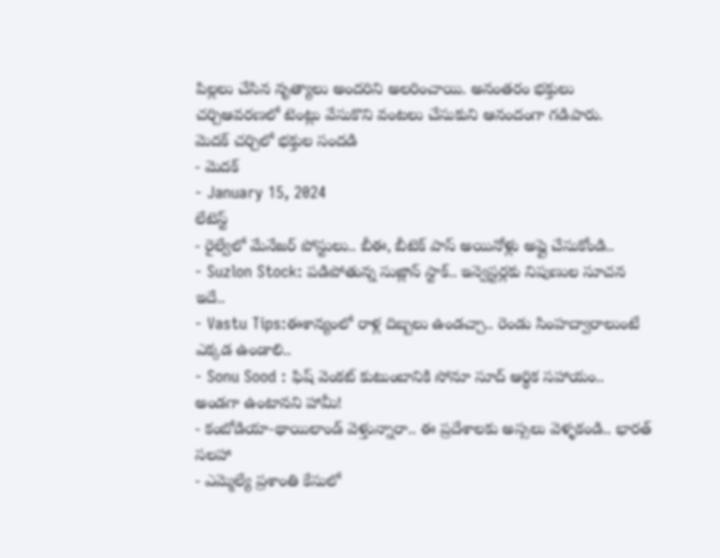పిల్లలు చేసిన నృత్యాలు అందరిని అలరించాయి. అనంతరం భక్తులు చర్చిఆవరణలో టెంట్లు వేసుకొని వంటలు చేసుకుని ఆనందంగా గడిపారు.
మెదక్ చర్చిలో భక్తుల సందడి
- మెదక్
- January 15, 2024
లేటెస్ట్
- రైల్వేలో మేనేజర్ పోస్టులు.. బీఈ, బీటెక్ పాస్ అయినోళ్లు అప్లై చేసుకోండి..
- Suzlon Stock: పడిపోతున్న సుజ్లాన్ స్టాక్.. ఇన్వెస్టర్లకు నిపుణుల సూచన ఇదే..
- Vastu Tips:ఈశాన్యంలో రాళ్ల దిబ్బలు ఉండచ్చా.. రెండు సింహద్వారాలుంటే ఎక్కడ ఉండాలి..
- Sonu Sood : ఫిష్ వెంకట్ కుటుంబానికి సోనూ సూద్ ఆర్థిక సహాయం.. అండగా ఉంటానని హామీ!
- కంబోడియా-థాయిలాండ్ వెళ్తున్నారా.. ఈ ప్రదేశాలకు అస్సలు వెళ్ళకండి.. భారత్ సలహా
- ఎమ్మెల్యే ప్రశాంతి కేసులో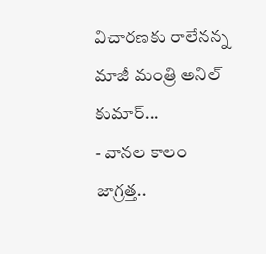విచారణకు రాలేనన్న మాజీ మంత్రి అనిల్ కుమార్...
- వానల కాలం జాగ్రత్త..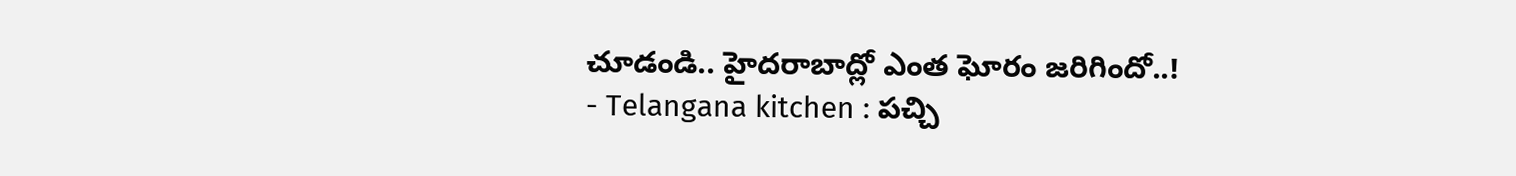చూడండి.. హైదరాబాద్లో ఎంత ఘోరం జరిగిందో..!
- Telangana kitchen : పచ్చి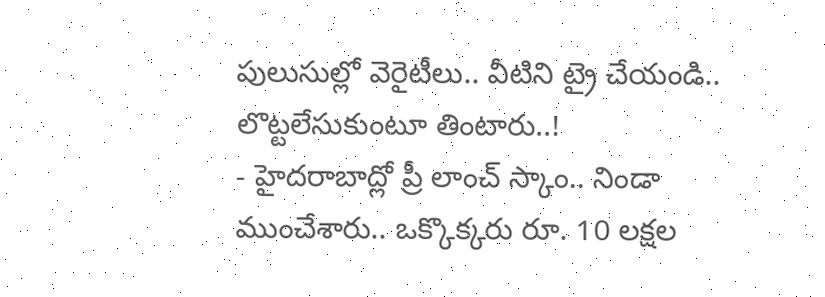పులుసుల్లో వెరైటీలు.. వీటిని ట్రై చేయండి.. లొట్టలేసుకుంటూ తింటారు..!
- హైదరాబాద్లో ప్రీ లాంచ్ స్కాం.. నిండా ముంచేశారు.. ఒక్కొక్కరు రూ. 10 లక్షల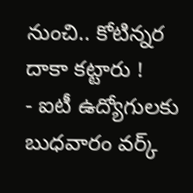నుంచి.. కోటిన్నర దాకా కట్టారు !
- ఐటీ ఉద్యోగులకు బుధవారం వర్క్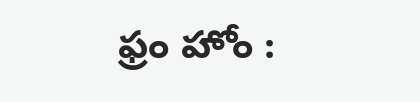ఫ్రం హోం :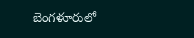బెంగళూరులో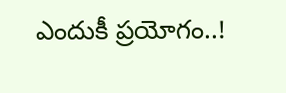ఎందుకీ ప్రయోగం..!